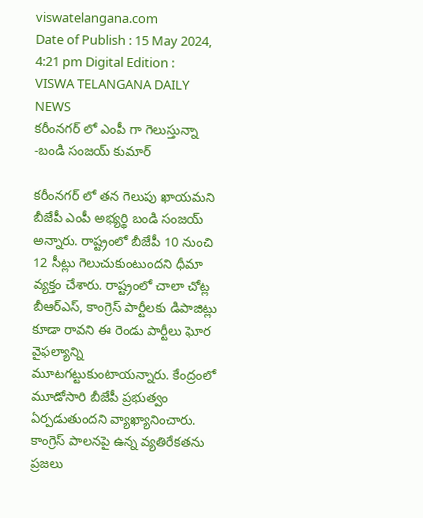viswatelangana.com
Date of Publish : 15 May 2024, 4:21 pm Digital Edition : VISWA TELANGANA DAILY NEWS
కరీంనగర్ లో ఎంపీ గా గెలుస్తున్నా -బండి సంజయ్ కుమార్

కరీంనగర్ లో తన గెలుపు ఖాయమని బీజేపీ ఎంపీ అభ్యర్థి బండి సంజయ్ అన్నారు. రాష్ట్రంలో బీజేపీ 10 నుంచి 12 సీట్లు గెలుచుకుంటుందని ధీమా వ్యక్తం చేశారు. రాష్ట్రంలో చాలా చోట్ల బీఆర్ఎస్, కాంగ్రెస్ పార్టీలకు డిపాజిట్లు కూడా రావని ఈ రెండు పార్టీలు ఘోర వైఫల్యాన్ని మూటగట్టుకుంటాయన్నారు. కేంద్రంలో మూడోసారి బీజేపీ ప్రభుత్వం ఏర్పడుతుందని వ్యాఖ్యానించారు. కాంగ్రెస్ పాలనపై ఉన్న వ్యతిరేకతను ప్రజలు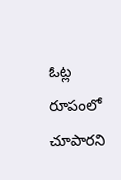ఓట్ల రూపంలో చూపారని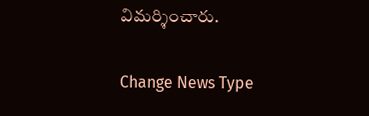విమర్శించారు.

Change News Type